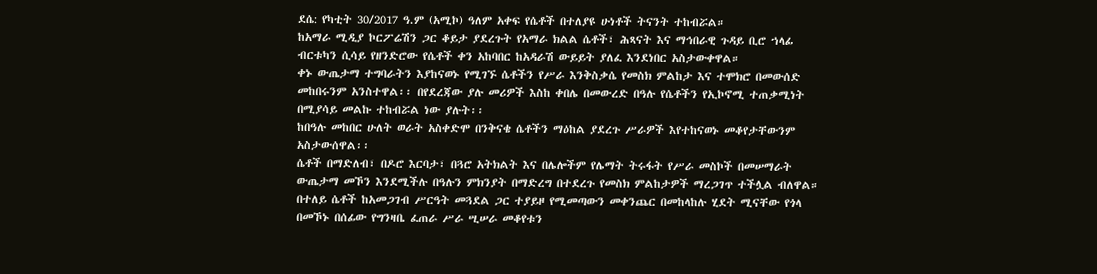ደሴ: የካቲት 30/2017 ዓ.ም (አሚኮ) ዓለም አቀፍ የሴቶች በተለያዩ ሁነቶች ትናንት ተከብሯል።
ከአማራ ሚዲያ ኮርፖሬሽን ጋር ቆይታ ያደረጉት የአማራ ክልል ሴቶች፣ ሕጻናት እና ማኅበራዊ ጉዳይ ቢሮ ኀላፊ ብርቱካን ሲሳይ የዘንድሮው የሴቶች ቀን አከባበር ከአዳራሽ ውይይት ያለፈ እንደነበር አስታውቀዋል።
ቀኑ ውጤታማ ተግባራትን እያከናወኑ የሚገኙ ሴቶችን የሥራ እንቅስቃሴ የመስክ ምልከታ እና ተሞክሮ በመውሰድ መከበሩንም አንስተዋል፡፡ በየደረጃው ያሉ መሪዎች እስከ ቀበሌ በመውረድ በዓሉ የሴቶችን የኢኮኖሚ ተጠቃሚነት በሚያሳይ መልኩ ተከብሯል ነው ያሉት፡፡
ከበዓሉ መከበር ሁለት ወራት አስቀድሞ በንቅናቄ ሴቶችን ማዕከል ያደረጉ ሥራዎች እየተከናወኑ መቆየታቸውንም አስታውሰዋል፡፡
ሴቶች በማድለብ፣ በዶሮ እርባታ፣ በጓሮ አትክልት እና በሌሎችም የሌማት ትሩፋት የሥራ መስኮች በመሠማራት ውጤታማ መኾን እንደሚችሉ በዓሉን ምክንያት በማድረግ በተደረጉ የመስክ ምልከታዎች ማረጋገጥ ተችሏል ብለዋል።
በተለይ ሴቶች ከአመጋገብ ሥርዓት መጓደል ጋር ተያይዞ የሚመጣውን መቀንጨር በመከላከሉ ሂደት ሚናቸው የጎላ በመኾኑ በሰፊው የግንዛቤ ፈጠራ ሥራ ሢሠራ መቆየቱን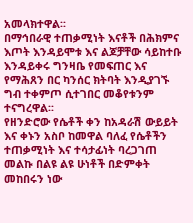አመላክተዋል፡፡
በማኅበራዊ ተጠቃሚነት እናቶች በሕክምና እጦት እንዳይሞቱ እና ልጆቻቸው ሳይከተቡ እንዳይቀሩ ግንዛቤ የመፍጠር እና የማሕጸን በር ካንሰር ክትባት እንዲያገኙ ግብ ተቀምጦ ሲተገበር መቆየቱንም ተናግረዋል፡፡
የዘንድሮው የሴቶች ቀን ከአዳራሽ ውይይት እና ቀኑን አስቦ ከመዋል ባለፈ የሴቶችን ተጠቃሚነት እና ተሳታፊነት ባረጋገጠ መልኩ በልዩ ልዩ ሁነቶች በድምቀት መከበሩን ነው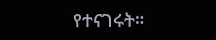የተናገሩት።